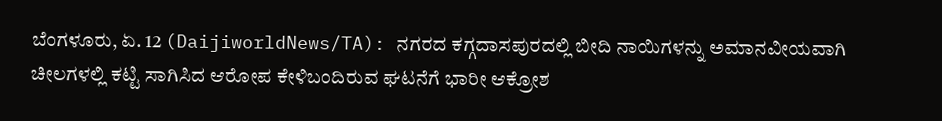ಬೆಂಗಳೂರು, ಏ. 12 (DaijiworldNews/TA): ನಗರದ ಕಗ್ಗದಾಸಪುರದಲ್ಲಿ ಬೀದಿ ನಾಯಿಗಳನ್ನು ಅಮಾನವೀಯವಾಗಿ ಚೀಲಗಳಲ್ಲಿ ಕಟ್ಟಿ ಸಾಗಿಸಿದ ಆರೋಪ ಕೇಳಿಬಂದಿರುವ ಘಟನೆಗೆ ಭಾರೀ ಆಕ್ರೋಶ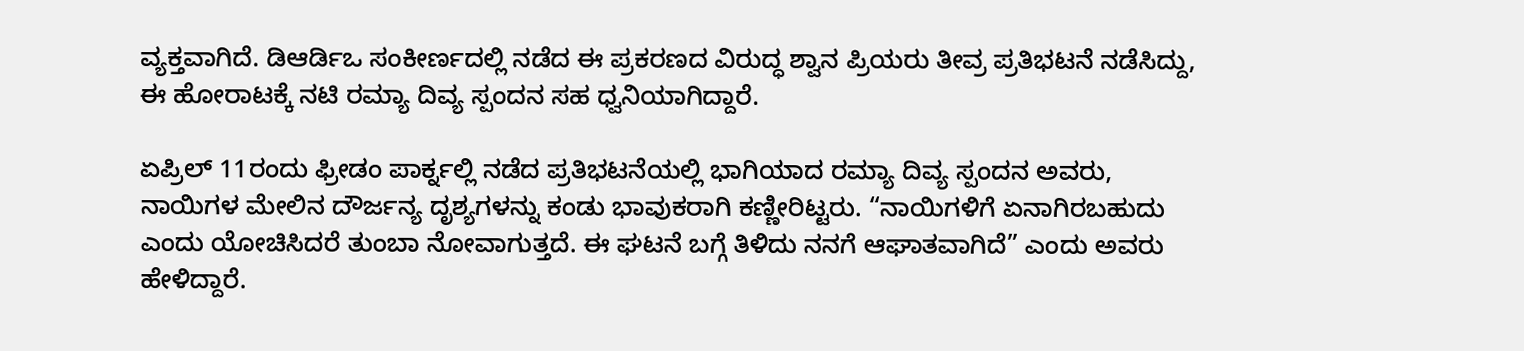ವ್ಯಕ್ತವಾಗಿದೆ. ಡಿಆರ್ಡಿಒ ಸಂಕೀರ್ಣದಲ್ಲಿ ನಡೆದ ಈ ಪ್ರಕರಣದ ವಿರುದ್ಧ ಶ್ವಾನ ಪ್ರಿಯರು ತೀವ್ರ ಪ್ರತಿಭಟನೆ ನಡೆಸಿದ್ದು, ಈ ಹೋರಾಟಕ್ಕೆ ನಟಿ ರಮ್ಯಾ ದಿವ್ಯ ಸ್ಪಂದನ ಸಹ ಧ್ವನಿಯಾಗಿದ್ದಾರೆ.

ಏಪ್ರಿಲ್ 11ರಂದು ಫ್ರೀಡಂ ಪಾರ್ಕ್ನಲ್ಲಿ ನಡೆದ ಪ್ರತಿಭಟನೆಯಲ್ಲಿ ಭಾಗಿಯಾದ ರಮ್ಯಾ ದಿವ್ಯ ಸ್ಪಂದನ ಅವರು, ನಾಯಿಗಳ ಮೇಲಿನ ದೌರ್ಜನ್ಯ ದೃಶ್ಯಗಳನ್ನು ಕಂಡು ಭಾವುಕರಾಗಿ ಕಣ್ಣೀರಿಟ್ಟರು. “ನಾಯಿಗಳಿಗೆ ಏನಾಗಿರಬಹುದು ಎಂದು ಯೋಚಿಸಿದರೆ ತುಂಬಾ ನೋವಾಗುತ್ತದೆ. ಈ ಘಟನೆ ಬಗ್ಗೆ ತಿಳಿದು ನನಗೆ ಆಘಾತವಾಗಿದೆ” ಎಂದು ಅವರು ಹೇಳಿದ್ದಾರೆ.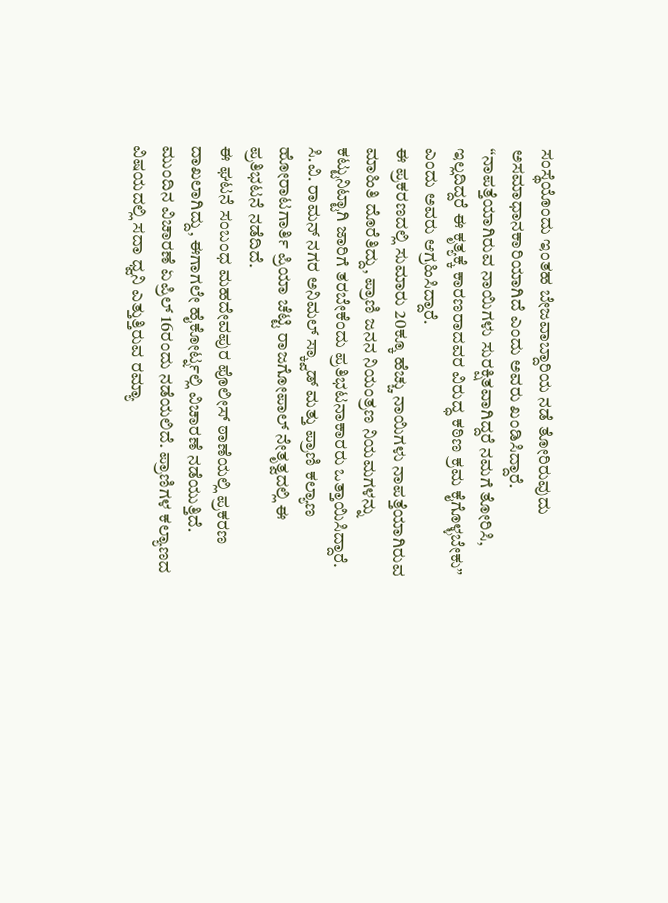ಸಂಸ್ಥೆಯೊಂದು ಇಂತಹ ಬೇಜವಾಬ್ದಾರಿಯ ನಡೆ ತೋರಿರುವುದು ಅಸಮಾಧಾನಕಾರಿಯಾಗಿದೆ ಎಂದು ಅವರು ಖಂಡಿಸಿದ್ದಾರೆ. “ನಾಪತ್ತೆಯಾಗಿರುವ ನಾಯಿಗಳು ಸುರಕ್ಷಿತವಾಗಿದ್ದರೆ ನಮಗೆ ತೋರಿಸಿ, ಇಲ್ಲದಿದ್ದರೆ ಈ ಕೃತ್ಯಕ್ಕೆ ಕಾರಣರಾದವರ ವಿರುದ್ಧ ಕಠಿಣ ಕ್ರಮ ಕೈಗೊಳ್ಳಬೇಕು” ಎಂದು ಅವರು ಆಗ್ರಹಿಸಿದ್ದಾರೆ.
ಈ ಪ್ರಕರಣದಲ್ಲಿ ಸುಮಾರು 20ಕ್ಕೂ ಹೆಚ್ಚು ನಾಯಿಗಳು ನಾಪತ್ತೆಯಾಗಿರುವ ಮಾಹಿತಿ ದೊರೆತಿದ್ದು, ಪ್ರಾಣಿ ಜನನ ನಿಯಂತ್ರಣ ನಿಯಮಗಳನ್ನು ಕಟ್ಟುನಿಟ್ಟಾಗಿ ಜಾರಿಗೆ ತರಬೇಕೆಂದು ಪ್ರತಿಭಟನಾಕಾರರು ಒತ್ತಾಯಿಸಿದ್ದಾರೆ. ಸಿ.ವಿ. ರಾಮನ್ ನಗರ ಅನಿಮಲ್ ಸ್ಕ್ವಾಡ್ ಮತ್ತು ಪ್ರಾಣಿ ಕಲ್ಯಾಣ ಹೋರಾಟಗಾರ್ತಿ ಪ್ರಿಯಾ ಚೆಟ್ಟಿ ರಾಜಗೋಪಾಲ್ ನೇತೃತ್ವದಲ್ಲಿ ಈ ಪ್ರತಿಭಟನೆ ನಡೆದಿದೆ.
ಈ ಘಟನೆ ಸಂಬಂಧ ಮಹದೇವಪುರ ಪೊಲೀಸ್ ಠಾಣೆಯಲ್ಲಿ ಪ್ರಕರಣ ದಾಖಲಾಗಿದ್ದು, ಈಗಾಗಲೇ ಹೈಕೋರ್ಟ್ನಲ್ಲಿ ವಿಚಾರಣೆ ನಡೆಯುತ್ತಿದೆ. ಮುಂದಿನ ವಿಚಾರಣೆ ಏಪ್ರಿಲ್ 16ರಂದು ನಡೆಯಲಿದೆ. ಪ್ರಾಣಿಗಳ ಕಲ್ಯಾಣದ ವಿಷಯದಲ್ಲಿ ಸದಾ ಧ್ವನಿ ಎತ್ತುತ್ತಿರುವ ರಮ್ಯಾ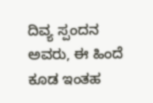ದಿವ್ಯ ಸ್ಪಂದನ ಅವರು, ಈ ಹಿಂದೆ ಕೂಡ ಇಂತಹ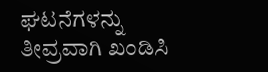ಘಟನೆಗಳನ್ನು ತೀವ್ರವಾಗಿ ಖಂಡಿಸಿ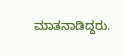ಮಾತನಾಡಿದ್ದರು.